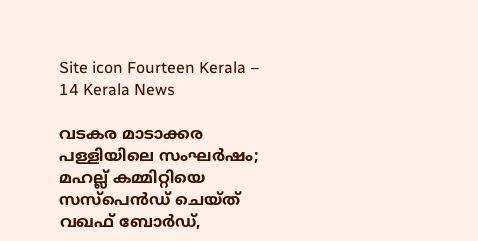Site icon Fourteen Kerala – 14 Kerala News

വടകര മാടാക്കര പള്ളിയിലെ സംഘർഷം; മഹല്ല് കമ്മിറ്റിയെ സസ്‌പെൻഡ് ചെയ്ത് വഖഫ് ബോർഡ്,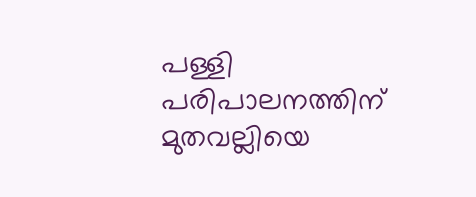പള്ളി പരിപാലനത്തിന് മുതവല്ലിയെ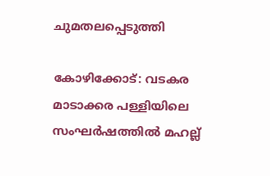ചുമതലപ്പെടുത്തി

കോഴിക്കോട്: വടകര മാടാക്കര പള്ളിയിലെ സംഘർഷത്തിൽ മഹല്ല്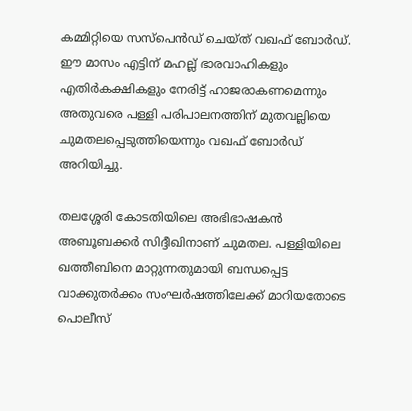കമ്മിറ്റിയെ സസ്‌പെൻഡ് ചെയ്ത് വഖഫ് ബോർഡ്. ഈ മാസം എട്ടിന് മഹല്ല് ഭാരവാഹികളും എതിർകക്ഷികളും നേരിട്ട് ഹാജരാകണമെന്നും അതുവരെ പള്ളി പരിപാലനത്തിന് മുതവല്ലിയെ ചുമതലപ്പെടുത്തിയെന്നും വഖഫ് ബോർഡ് അറിയിച്ചു.

തലശ്ശേരി കോടതിയിലെ അഭിഭാഷകൻ അബൂബക്കർ സിദ്ദീഖിനാണ് ചുമതല. പള്ളിയിലെ ഖത്തീബിനെ മാറ്റുന്നതുമായി ബന്ധപ്പെട്ട വാക്കുതര്‍ക്കം സംഘര്‍ഷത്തിലേക്ക് മാറിയതോടെ പൊലീസ്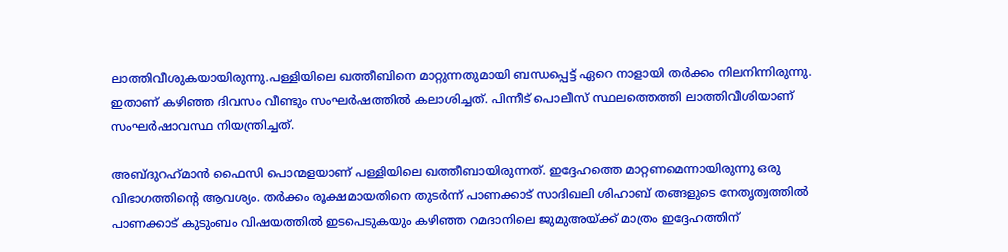ലാത്തിവീശുകയായിരുന്നു.പള്ളിയിലെ ഖത്തീബിനെ മാറ്റുന്നതുമായി ബന്ധപ്പെട്ട് ഏറെ നാളായി തർക്കം നിലനിന്നിരുന്നു. ഇതാണ് കഴിഞ്ഞ ദിവസം വീണ്ടും സംഘര്‍ഷത്തില്‍ കലാശിച്ചത്. പിന്നീട് പൊലീസ് സ്ഥലത്തെത്തി ലാത്തിവീശിയാണ് സംഘര്‍ഷാവസ്ഥ നിയന്ത്രിച്ചത്.

അബ്ദുറഹ്‌മാന്‍ ഫൈസി പൊന്മളയാണ് പള്ളിയിലെ ഖത്തീബായിരുന്നത്. ഇദ്ദേഹത്തെ മാറ്റണമെന്നായിരുന്നു ഒരു വിഭാഗത്തിന്റെ ആവശ്യം. തര്‍ക്കം രൂക്ഷമായതിനെ തുടര്‍ന്ന് പാണക്കാട് സാദിഖലി ശിഹാബ് തങ്ങളുടെ നേതൃത്വത്തില്‍ പാണക്കാട് കുടുംബം വിഷയത്തില്‍ ഇടപെടുകയും കഴിഞ്ഞ റമദാനിലെ ജുമുഅയ്ക്ക് മാത്രം ഇദ്ദേഹത്തിന്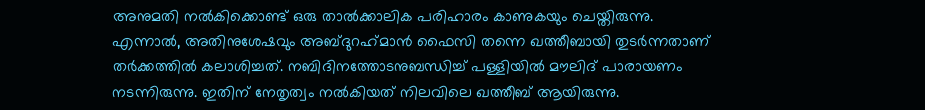അനുമതി നല്‍കിക്കൊണ്ട് ഒരു താല്‍ക്കാലിക പരിഹാരം കാണുകയും ചെയ്തിരുന്നു.
എന്നാല്‍, അതിനുശേഷവും അബ്ദുറഹ്‌മാന്‍ ഫൈസി തന്നെ ഖത്തീബായി തുടര്‍ന്നതാണ് തര്‍ക്കത്തില്‍ കലാശിച്ചത്. നബിദിനത്തോടനുബന്ധിച്ച് പള്ളിയില്‍ മൗലിദ് പാരായണം നടന്നിരുന്നു. ഇതിന് നേതൃത്വം നല്‍കിയത് നിലവിലെ ഖത്തീബ് ആയിരുന്നു.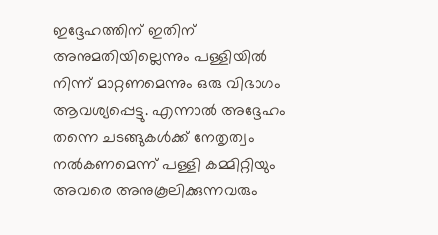ഇദ്ദേഹത്തിന് ഇതിന് അനുമതിയില്ലെന്നും പള്ളിയില്‍ നിന്ന് മാറ്റണമെന്നും ഒരു വിഭാഗം ആവശ്യപ്പെട്ടു. എന്നാല്‍ അദ്ദേഹം തന്നെ ചടങ്ങുകള്‍ക്ക് നേതൃത്വം നല്‍കണമെന്ന് പള്ളി കമ്മിറ്റിയും അവരെ അനുകൂലിക്കുന്നവരും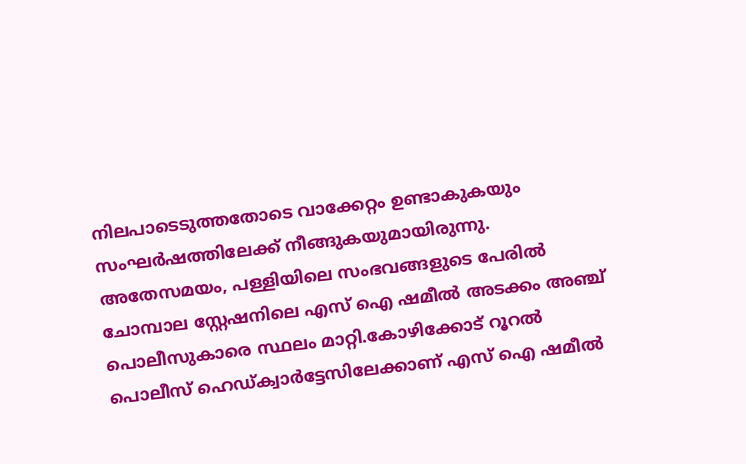നിലപാടെടുത്തതോടെ വാക്കേറ്റം ഉണ്ടാകുകയും സംഘര്‍ഷത്തിലേക്ക് നീങ്ങുകയുമായിരുന്നു.
അതേസമയം, പള്ളിയിലെ സംഭവങ്ങളുടെ പേരിൽ ചോമ്പാല സ്റ്റേഷനിലെ എസ് ഐ ഷമീൽ അടക്കം അഞ്ച് പൊലീസുകാരെ സ്ഥലം മാറ്റി.കോഴിക്കോട് റൂറൽ പൊലീസ് ഹെഡ്ക്വാർട്ടേസിലേക്കാണ് എസ് ഐ ഷമീൽ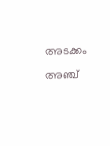അടക്കം അഞ്ച്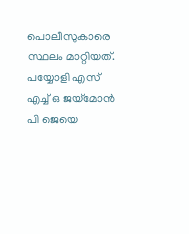പൊലീസുകാരെ സ്ഥലം മാറ്റിയത്. പയ്യോളി എസ് എച്ച് ഒ ജയ്‌മോൻ പി ജെയെ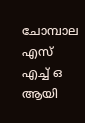ചോമ്പാല എസ് എച്ച് ഒ ആയി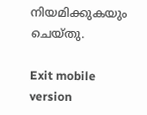നിയമിക്കുകയും ചെയ്തു.

Exit mobile version